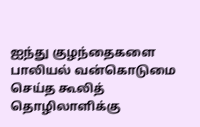ஐந்து குழந்தைகளை பாலியல் வன்கொடுமை செய்த கூலித் தொழிலாளிக்கு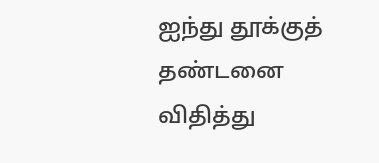ஐந்து தூக்குத் தண்டனை விதித்து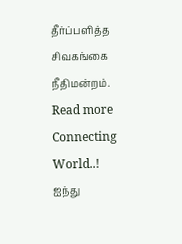தீர்ப்பளித்த சிவகங்கை நீதிமன்றம்.
Read more
Connecting World..!
ஐந்து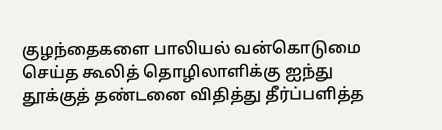குழந்தைகளை பாலியல் வன்கொடுமை செய்த கூலித் தொழிலாளிக்கு ஐந்து தூக்குத் தண்டனை விதித்து தீர்ப்பளித்த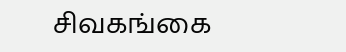சிவகங்கை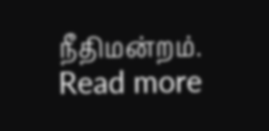நீதிமன்றம்.
Read more